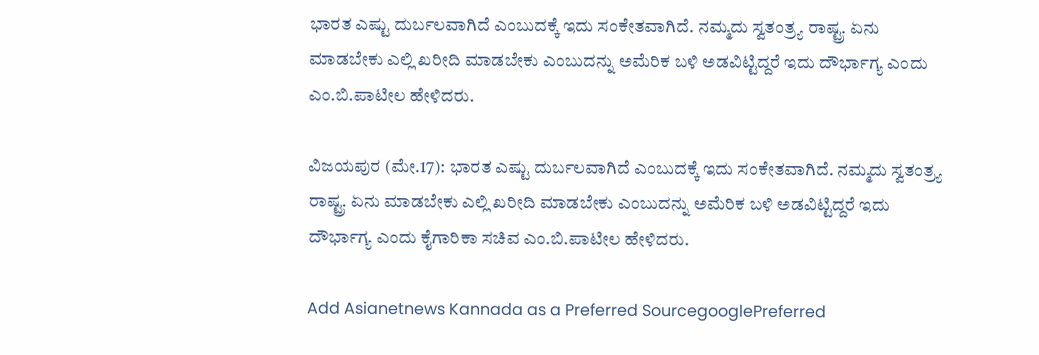ಭಾರತ ಎಷ್ಟು ದುರ್ಬಲವಾಗಿದೆ ಎಂಬುದಕ್ಕೆ ಇದು ಸಂಕೇತವಾಗಿದೆ. ನಮ್ಮದು ಸ್ವತಂತ್ರ್ಯ ರಾಷ್ಟ್ರ. ಏನು ಮಾಡಬೇಕು ಎಲ್ಲಿ ಖರೀದಿ ಮಾಡಬೇಕು ಎಂಬುದನ್ನು ಅಮೆರಿಕ ಬಳಿ ಅಡವಿಟ್ಟಿದ್ದರೆ ಇದು ದೌರ್ಭಾಗ್ಯ ಎಂದು ಎಂ.ಬಿ.ಪಾಟೀಲ ಹೇಳಿದರು.

ವಿಜಯಪುರ (ಮೇ.17): ಭಾರತ ಎಷ್ಟು ದುರ್ಬಲವಾಗಿದೆ ಎಂಬುದಕ್ಕೆ ಇದು ಸಂಕೇತವಾಗಿದೆ. ನಮ್ಮದು ಸ್ವತಂತ್ರ್ಯ ರಾಷ್ಟ್ರ. ಏನು ಮಾಡಬೇಕು ಎಲ್ಲಿ ಖರೀದಿ ಮಾಡಬೇಕು ಎಂಬುದನ್ನು ಅಮೆರಿಕ ಬಳಿ ಅಡವಿಟ್ಟಿದ್ದರೆ ಇದು ದೌರ್ಭಾಗ್ಯ ಎಂದು ಕೈಗಾರಿಕಾ ಸಚಿವ ಎಂ.ಬಿ.ಪಾಟೀಲ ಹೇಳಿದರು.

Add Asianetnews Kannada as a Preferred SourcegooglePreferred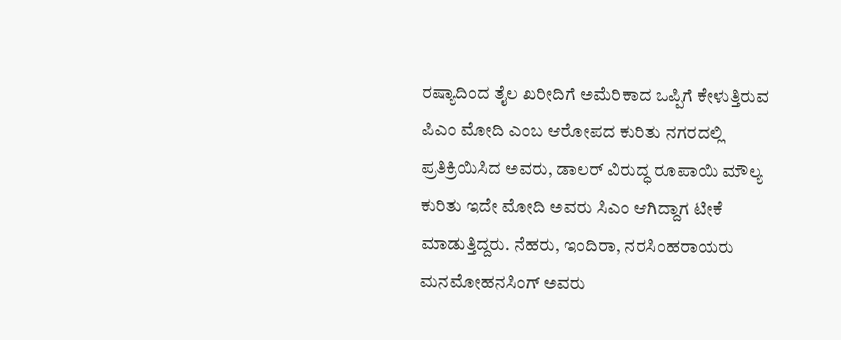ರಷ್ಯಾದಿಂದ ತೈಲ ಖರೀದಿಗೆ ಅಮೆರಿಕಾದ ಒಪ್ಪಿಗೆ ಕೇಳುತ್ತಿರುವ ಪಿಎಂ ಮೋದಿ ಎಂಬ ಆರೋಪದ ಕುರಿತು ನಗರದಲ್ಲಿ ಪ್ರತಿಕ್ರಿಯಿಸಿದ ಅವರು, ಡಾಲರ್ ವಿರುದ್ಧ ರೂಪಾಯಿ ಮೌಲ್ಯ ಕುರಿತು ಇದೇ ಮೋದಿ ಅವರು ಸಿಎಂ ಆಗಿದ್ದಾಗ ಟೀಕೆ ಮಾಡುತ್ತಿದ್ದರು. ನೆಹರು, ಇಂದಿರಾ, ನರಸಿಂಹರಾಯರು ಮನಮೋಹನಸಿಂಗ್ ಅವರು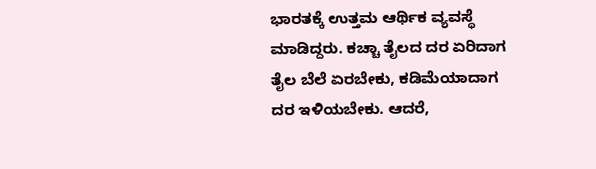ಭಾರತಕ್ಕೆ ಉತ್ತಮ ಆರ್ಥಿಕ ವ್ಯವಸ್ಥೆ ಮಾಡಿದ್ದರು. ಕಚ್ಚಾ ತೈಲದ ದರ ಏರಿದಾಗ ತೈಲ ಬೆಲೆ ಏರಬೇಕು, ಕಡಿಮೆಯಾದಾಗ ದರ ಇಳಿಯಬೇಕು. ಆದರೆ,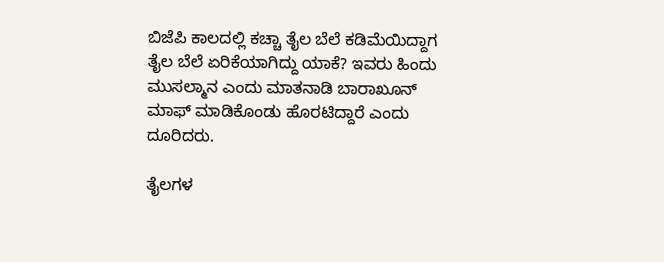ಬಿಜೆಪಿ ಕಾಲದಲ್ಲಿ ಕಚ್ಚಾ ತೈಲ ಬೆಲೆ ಕಡಿಮೆಯಿದ್ದಾಗ ತೈಲ ಬೆಲೆ ಏರಿಕೆಯಾಗಿದ್ದು ಯಾಕೆ? ಇವರು ಹಿಂದು ಮುಸಲ್ಮಾನ ಎಂದು ಮಾತನಾಡಿ ಬಾರಾಖೂನ್ ಮಾಫ್ ಮಾಡಿಕೊಂಡು ಹೊರಟಿದ್ದಾರೆ ಎಂದು ದೂರಿದರು.

ತೈಲಗಳ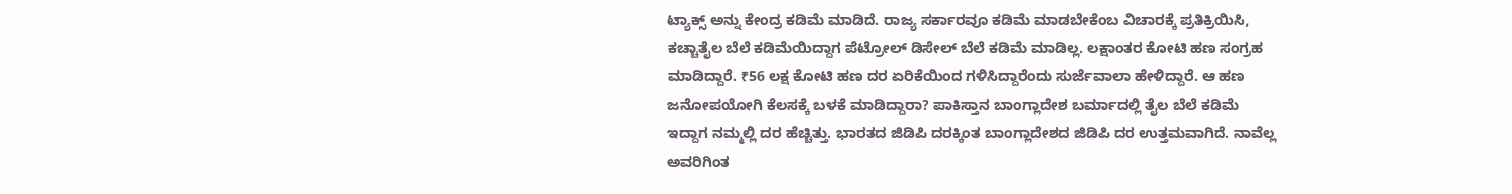ಟ್ಯಾಕ್ಸ್‌ ಅನ್ನು ಕೇಂದ್ರ ಕಡಿಮೆ ಮಾಡಿದೆ. ರಾಜ್ಯ ಸರ್ಕಾರವೂ ಕಡಿಮೆ ಮಾಡಬೇಕೆಂಬ ವಿಚಾರಕ್ಕೆ ಪ್ರತಿಕ್ರಿಯಿಸಿ, ಕಚ್ಚಾತೈಲ ಬೆಲೆ ಕಡಿಮೆಯಿದ್ದಾಗ ಪೆಟ್ರೋಲ್ ಡಿಸೇಲ್ ಬೆಲೆ ಕಡಿಮೆ ಮಾಡಿಲ್ಲ. ಲಕ್ಷಾಂತರ ಕೋಟಿ ಹಣ ಸಂಗ್ರಹ ಮಾಡಿದ್ದಾರೆ. ₹56 ಲಕ್ಷ ಕೋಟಿ ಹಣ ದರ ಏರಿಕೆಯಿಂದ ಗಳಿಸಿದ್ದಾರೆಂದು ಸುರ್ಜೆವಾಲಾ ಹೇಳಿದ್ದಾರೆ. ಆ ಹಣ ಜನೋಪಯೋಗಿ ಕೆಲಸಕ್ಕೆ ಬಳಕೆ ಮಾಡಿದ್ದಾರಾ? ಪಾಕಿಸ್ತಾನ ಬಾಂಗ್ಲಾದೇಶ ಬರ್ಮಾದಲ್ಲಿ ತೈಲ ಬೆಲೆ ಕಡಿಮೆ ಇದ್ದಾಗ ನಮ್ಮಲ್ಲಿ ದರ ಹೆಚ್ಚಿತ್ತು. ಭಾರತದ ಜಿಡಿಪಿ ದರಕ್ಕಿಂತ ಬಾಂಗ್ಲಾದೇಶದ ಜಿಡಿಪಿ ದರ ಉತ್ತಮವಾಗಿದೆ. ನಾವೆಲ್ಲ ಅವರಿಗಿಂತ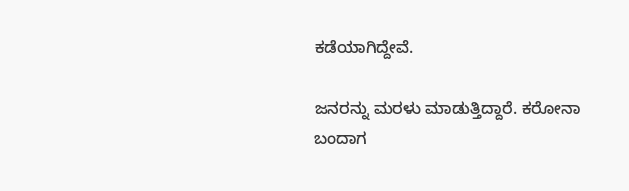ಕಡೆಯಾಗಿದ್ದೇವೆ.

ಜನರನ್ನು ಮರಳು ಮಾಡುತ್ತಿದ್ದಾರೆ. ಕರೋನಾ ಬಂದಾಗ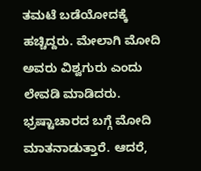ತಮಟೆ ಬಡೆಯೋದಕ್ಕೆ ಹಚ್ಚಿದ್ದರು. ಮೇಲಾಗಿ ಮೋದಿ ಅವರು ವಿಶ್ವಗುರು ಎಂದು ಲೇವಡಿ ಮಾಡಿದರು. ಭ್ರಷ್ಟಾಚಾರದ ಬಗ್ಗೆ ಮೋದಿ ಮಾತನಾಡುತ್ತಾರೆ. ಆದರೆ,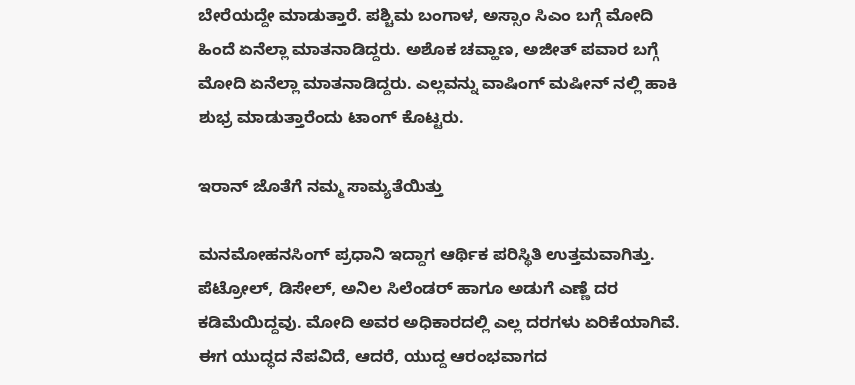ಬೇರೆಯದ್ದೇ ಮಾಡುತ್ತಾರೆ. ಪಶ್ಚಿಮ ಬಂಗಾಳ, ಅಸ್ಸಾಂ ಸಿಎಂ ಬಗ್ಗೆ ಮೋದಿ ಹಿಂದೆ ಏನೆಲ್ಲಾ ಮಾತನಾಡಿದ್ದರು. ಅಶೊಕ ಚವ್ಹಾಣ, ಅಜೀತ್ ಪವಾರ ಬಗ್ಗೆ ಮೋದಿ ಏನೆಲ್ಲಾ ಮಾತನಾಡಿದ್ದರು. ಎಲ್ಲವನ್ನು ವಾಷಿಂಗ್ ಮಷೀನ್ ನಲ್ಲಿ ಹಾಕಿ ಶುಭ್ರ ಮಾಡುತ್ತಾರೆಂದು ಟಾಂಗ್ ಕೊಟ್ಟರು.

ಇರಾನ್ ಜೊತೆಗೆ ನಮ್ಮ ಸಾಮ್ಯತೆಯಿತ್ತು

ಮನಮೋಹನಸಿಂಗ್ ಪ್ರಧಾನಿ ಇದ್ದಾಗ ಆರ್ಥಿಕ ಪರಿಸ್ಥಿತಿ ಉತ್ತಮವಾಗಿತ್ತು. ಪೆಟ್ರೋಲ್, ಡಿಸೇಲ್, ಅನಿಲ ಸಿಲೆಂಡರ್ ಹಾಗೂ ಅಡುಗೆ ಎಣ್ಣೆ ದರ ಕಡಿಮೆಯಿದ್ದವು. ಮೋದಿ ಅವರ ಅಧಿಕಾರದಲ್ಲಿ ಎಲ್ಲ ದರಗಳು ಏರಿಕೆಯಾಗಿವೆ. ಈಗ ಯುದ್ಧದ ನೆಪವಿದೆ, ಆದರೆ, ಯುದ್ದ ಆರಂಭವಾಗದ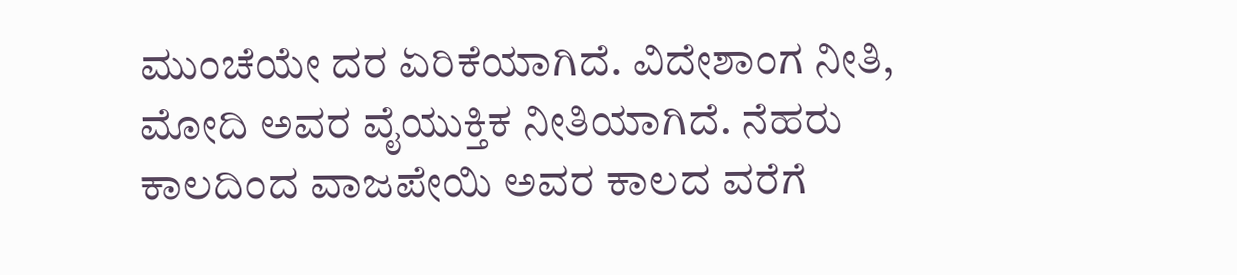ಮುಂಚೆಯೇ ದರ ಏರಿಕೆಯಾಗಿದೆ. ವಿದೇಶಾಂಗ ನೀತಿ, ಮೋದಿ ಅವರ ವೈಯುಕ್ತಿಕ ನೀತಿಯಾಗಿದೆ. ನೆಹರು ಕಾಲದಿಂದ ವಾಜಪೇಯಿ ಅವರ ಕಾಲದ ವರೆಗೆ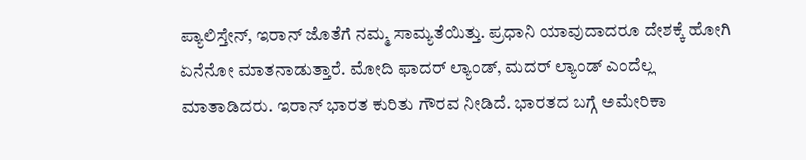ಪ್ಯಾಲಿಸ್ತೇನ್, ಇರಾನ್ ಜೊತೆಗೆ ನಮ್ಮ ಸಾಮ್ಯತೆಯಿತ್ತು. ಪ್ರಧಾನಿ ಯಾವುದಾದರೂ ದೇಶಕ್ಕೆ ಹೋಗಿ ಏನೆನೋ ಮಾತನಾಡುತ್ತಾರೆ. ಮೋದಿ ಫಾದರ್ ಲ್ಯಾಂಡ್, ಮದರ್ ಲ್ಯಾಂಡ್ ಎಂದೆಲ್ಲ ಮಾತಾಡಿದರು. ಇರಾನ್ ಭಾರತ ಕುರಿತು ಗೌರವ ನೀಡಿದೆ. ಭಾರತದ ಬಗ್ಗೆ ಅಮೇರಿಕಾ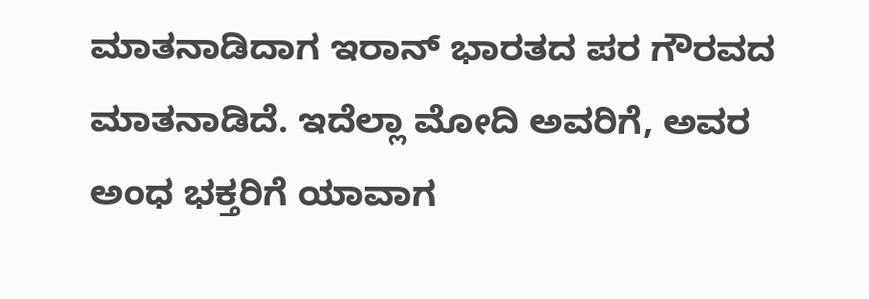ಮಾತನಾಡಿದಾಗ ಇರಾನ್ ಭಾರತದ ಪರ ಗೌರವದ ಮಾತನಾಡಿದೆ. ಇದೆಲ್ಲಾ ಮೋದಿ ಅವರಿಗೆ, ಅವರ ಅಂಧ ಭಕ್ತರಿಗೆ ಯಾವಾಗ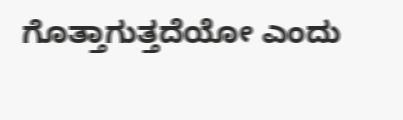ಗೊತ್ತಾಗುತ್ತದೆಯೋ ಎಂದು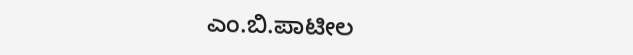ಎಂ.ಬಿ.ಪಾಟೀಲ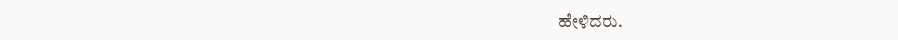ಹೇಳಿದರು.